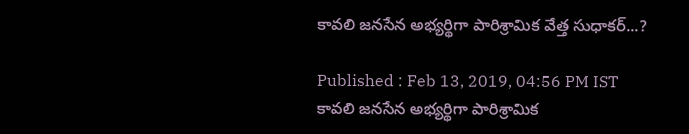కావలి జనసేన అభ్యర్థిగా పారిశ్రామిక వేత్త సుధాకర్...?

Published : Feb 13, 2019, 04:56 PM IST
కావలి జనసేన అభ్యర్థిగా పారిశ్రామిక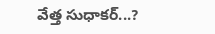వేత్త సుధాకర్...?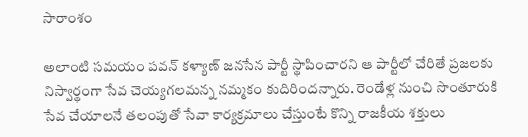సారాంశం

అలాంటి సమయం పవన్ కళ్యాణ్ జనసేన పార్టీ స్థాపించారని ఆ పార్టీలో చేరితే ప్రజలకు నిస్వార్థంగా సేవ చెయ్యగలమన్న నమ్మకం కుదిరిందన్నారు. రెండేళ్ల నుంచి సొంతూరుకి సేవ చేయాలనే తలంపుతో సేవా కార్యక్రమాలు చేస్తుంటే కొన్ని రాజకీయ శక్తులు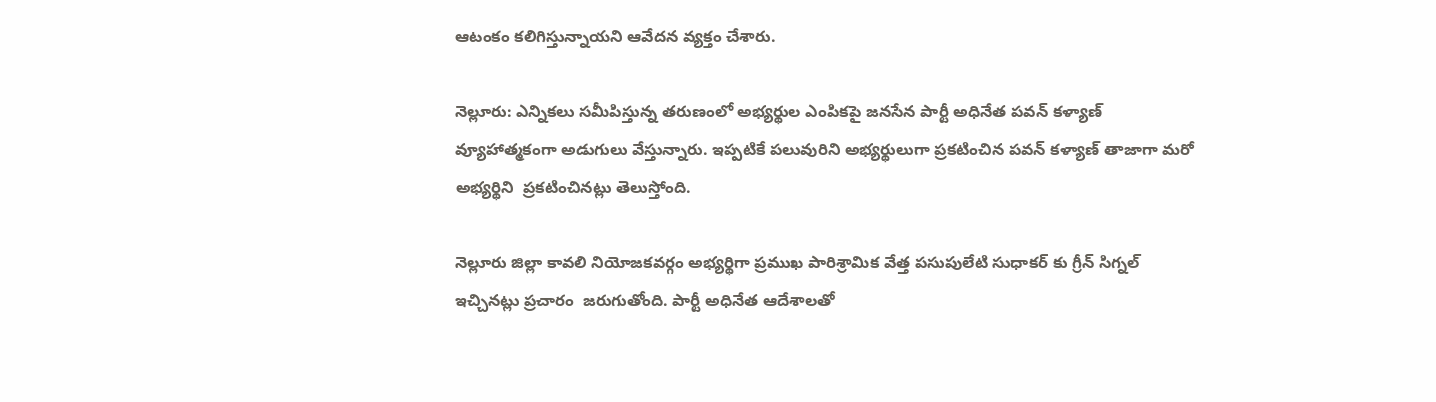ఆటంకం కలిగిస్తున్నాయని ఆవేదన వ్యక్తం చేశారు.

నెల్లూరు: ఎన్నికలు సమీపిస్తున్న తరుణంలో అభ్యర్థుల ఎంపికపై జనసేన పార్టీ అధినేత పవన్ కళ్యాణ్ వ్యూహాత్మకంగా అడుగులు వేస్తున్నారు. ఇప్పటికే పలువురిని అభ్యర్థులుగా ప్రకటించిన పవన్ కళ్యాణ్ తాజాగా మరో అభ్యర్థిని  ప్రకటించినట్లు తెలుస్తోంది.

నెల్లూరు జిల్లా కావలి నియోజకవర్గం అభ్యర్థిగా ప్రముఖ పారిశ్రామిక వేత్త పసుపులేటి సుధాకర్ కు గ్రీన్ సిగ్నల్ ఇచ్చినట్లు ప్రచారం  జరుగుతోంది. పార్టీ అధినేత ఆదేశాలతో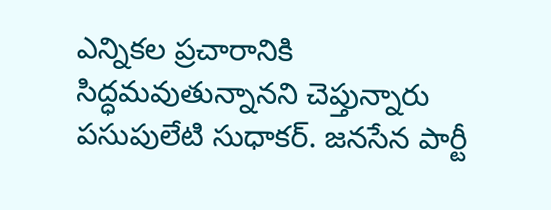ఎన్నికల ప్రచారానికి సిద్ధమవుతున్నానని చెప్తున్నారు పసుపులేటి సుధాకర్. జనసేన పార్టీ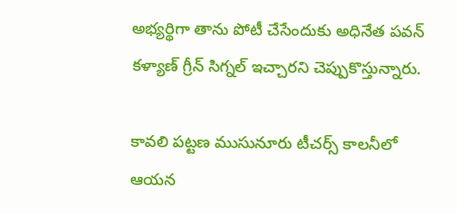అభ్యర్థిగా తాను పోటీ చేసేందుకు అధినేత పవన్‌ కళ్యాణ్‌ గ్రీన్‌ సిగ్నల్‌ ఇచ్చారని చెప్పుకొస్తున్నారు.

కావలి పట్టణ ముసునూరు టీచర్స్‌ కాలనీలో ఆయన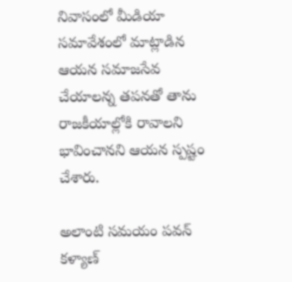నివాసంలో మీడియా సమావేశంలో మాట్లాడిన ఆయన సమాజసేవ చేయాలన్న తపనతో తాను రాజకీయాల్లోకి రావాలని భావించానని ఆయన స్పష్టం చేశారు.

అలాంటి సమయం పవన్ కళ్యాణ్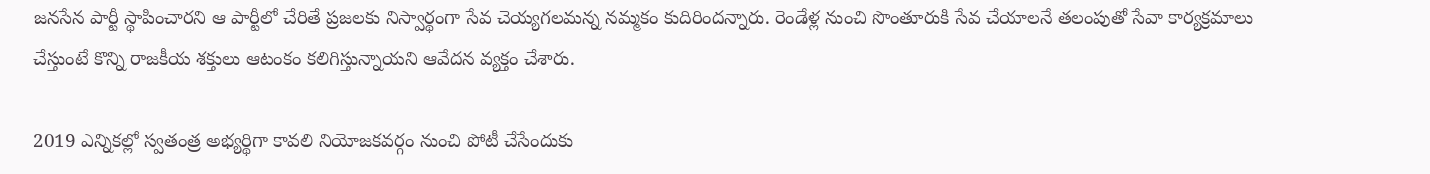జనసేన పార్టీ స్థాపించారని ఆ పార్టీలో చేరితే ప్రజలకు నిస్వార్థంగా సేవ చెయ్యగలమన్న నమ్మకం కుదిరిందన్నారు. రెండేళ్ల నుంచి సొంతూరుకి సేవ చేయాలనే తలంపుతో సేవా కార్యక్రమాలు చేస్తుంటే కొన్ని రాజకీయ శక్తులు ఆటంకం కలిగిస్తున్నాయని ఆవేదన వ్యక్తం చేశారు.

2019 ఎన్నికల్లో స్వతంత్ర అభ్యర్థిగా కావలి నియోజకవర్గం నుంచి పోటీ చేసేందుకు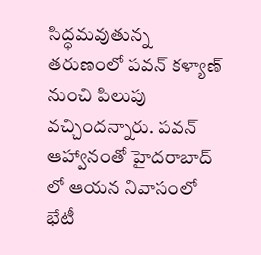సిద్ధమవుతున్న తరుణంలో పవన్ కళ్యాణ్ నుంచి పిలుపు వచ్చిందన్నారు. పవన్ ఆహ్వానంతో హైదరాబాద్ లో ఆయన నివాసంలో భేటీ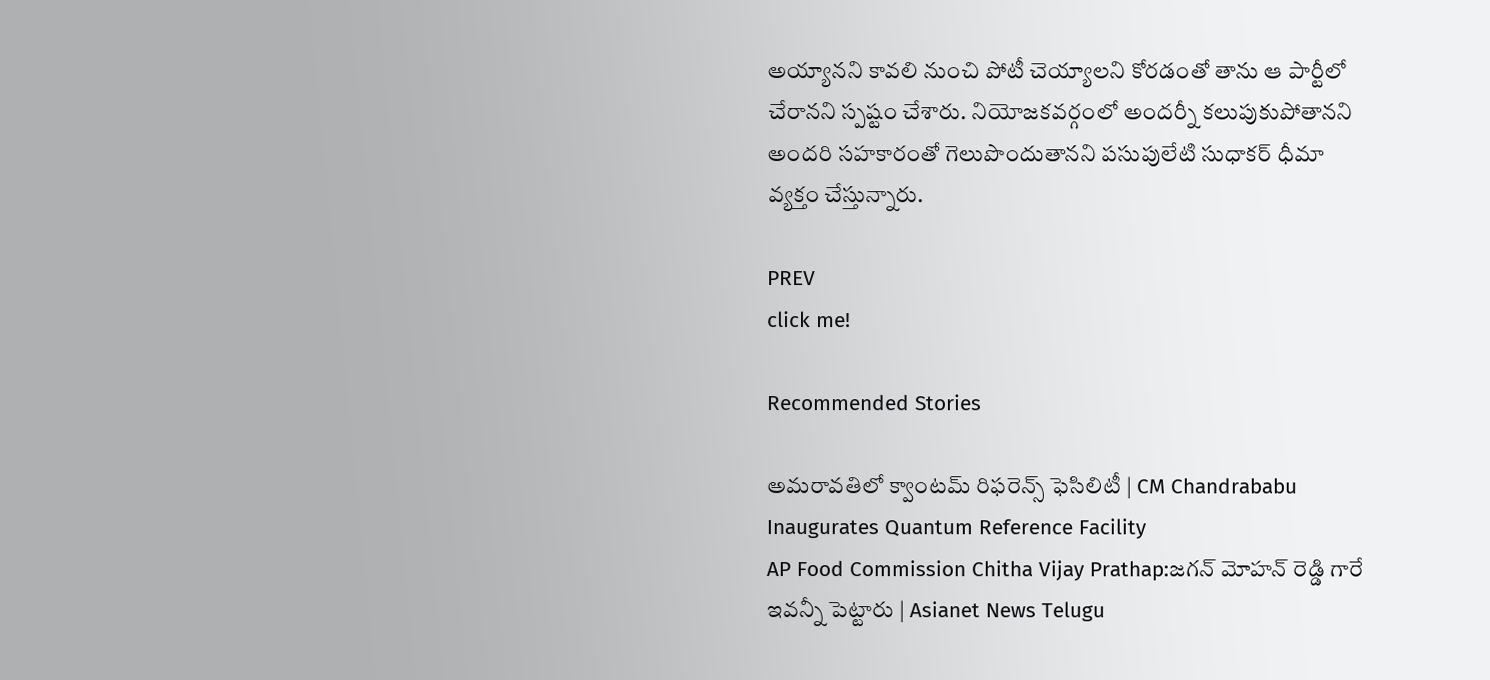అయ్యానని కావలి నుంచి పోటీ చెయ్యాలని కోరడంతో తాను ఆ పార్టీలో చేరానని స్పష్టం చేశారు. నియోజకవర్గంలో అందర్నీ కలుపుకుపోతానని అందరి సహకారంతో గెలుపొందుతానని పసుపులేటి సుధాకర్ ధీమా వ్యక్తం చేస్తున్నారు.

PREV
click me!

Recommended Stories

అమరావతిలో క్వాంటమ్ రిఫరెన్స్ ఫెసిలిటీ | CM Chandrababu Inaugurates Quantum Reference Facility
AP Food Commission Chitha Vijay Prathap:జగన్ మోహన్ రెడ్డి గారే ఇవన్నీ పెట్టారు | Asianet News Telugu